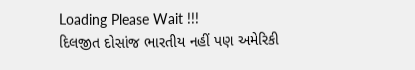Loading Please Wait !!!
દિલજીત દોસાંજ ભારતીય નહીં પણ અમેરિકી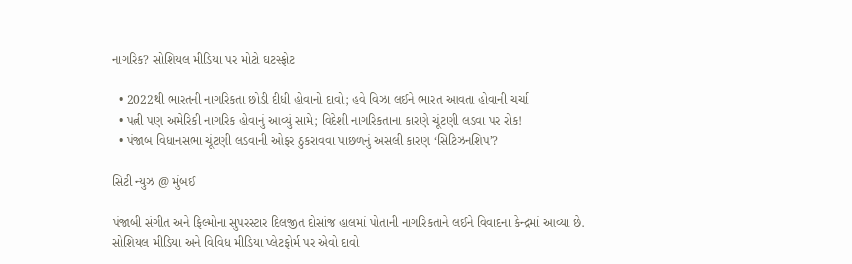નાગરિક? સોશિયલ મીડિયા પર મોટો ઘટસ્ફોટ

  • 2022થી ભારતની નાગરિકતા છોડી દીધી હોવાનો દાવો; હવે વિઝા લઈને ભારત આવતા હોવાની ચર્ચા
  • પત્ની પણ અમેરિકી નાગરિક હોવાનું આવ્યું સામે; વિદેશી નાગરિકતાના કારણે ચૂંટણી લડવા પર રોક!
  • પંજાબ વિધાનસભા ચૂંટણી લડવાની ઓફર ઠુકરાવવા પાછળનું અસલી કારણ ‘સિટિઝનશિપ’?

સિટી ન્યુઝ @ મુંબઈ

પંજાબી સંગીત અને ફિલ્મોના સુપરસ્ટાર દિલજીત દોસાંજ હાલમાં પોતાની નાગરિકતાને લઈને વિવાદના કેન્દ્રમાં આવ્યા છે. સોશિયલ મીડિયા અને વિવિધ મીડિયા પ્લેટફોર્મ પર એવો દાવો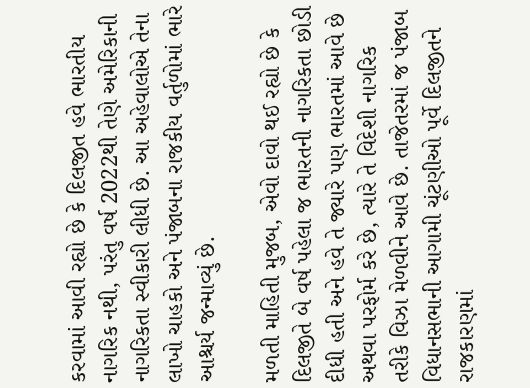કરવામાં આવી રહ્યો છે કે દિલજીત હવે ભારતીય નાગરિક નથી, પરંતુ વર્ષ 2022થી તેણે અમેરિકાની નાગરિકતા સ્વીકારી લીધી છે. આ અહેવાલોએ તેના લાખો ચાહકો અને પંજાબના રાજકીય વર્તુળોમાં ભારે આશ્ચર્ય જન્માવ્યું છે.

મળતી માહિતી મુજબ, એવો દાવો થઈ રહ્યો છે કે દિલજીતે બે વર્ષ પહેલા જ ભારતની નાગરિકતા છોડી દીધી હતી અને હવે તે જ્યારે પણ ભારતમાં આવે છે અથવા પરફોર્મ કરે છે, ત્યારે તે વિદેશી નાગરિક તરીકે વિઝા મેળવીને આવે છે. તાજેતરમાં જ પંજાબ વિધાનસભાની આગામી ચૂંટણીઓ પૂર્વે દિલજીતને રાજકારણમાં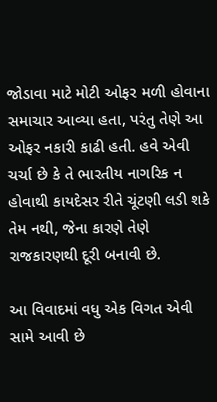જોડાવા માટે મોટી ઓફર મળી હોવાના સમાચાર આવ્યા હતા, પરંતુ તેણે આ ઓફર નકારી કાઢી હતી. હવે એવી ચર્ચા છે કે તે ભારતીય નાગરિક ન હોવાથી કાયદેસર રીતે ચૂંટણી લડી શકે તેમ નથી, જેના કારણે તેણે રાજકારણથી દૂરી બનાવી છે.

આ વિવાદમાં વધુ એક વિગત એવી સામે આવી છે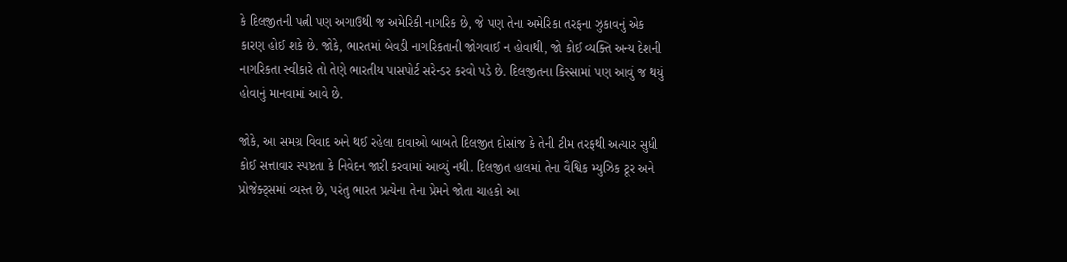કે દિલજીતની પત્ની પણ અગાઉથી જ અમેરિકી નાગરિક છે, જે પણ તેના અમેરિકા તરફના ઝુકાવનું એક કારણ હોઈ શકે છે. જોકે, ભારતમાં બેવડી નાગરિકતાની જોગવાઈ ન હોવાથી, જો કોઈ વ્યક્તિ અન્ય દેશની નાગરિકતા સ્વીકારે તો તેણે ભારતીય પાસપોર્ટ સરેન્ડર કરવો પડે છે. દિલજીતના કિસ્સામાં પણ આવું જ થયું હોવાનું માનવામાં આવે છે.

જોકે, આ સમગ્ર વિવાદ અને થઈ રહેલા દાવાઓ બાબતે દિલજીત દોસાંજ કે તેની ટીમ તરફથી અત્યાર સુધી કોઈ સત્તાવાર સ્પષ્ટતા કે નિવેદન જારી કરવામાં આવ્યું નથી. દિલજીત હાલમાં તેના વૈશ્વિક મ્યુઝિક ટૂર અને પ્રોજેક્ટ્સમાં વ્યસ્ત છે, પરંતુ ભારત પ્રત્યેના તેના પ્રેમને જોતા ચાહકો આ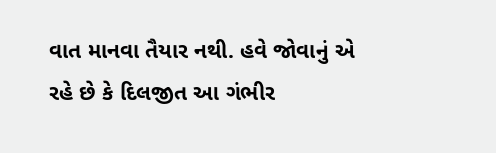વાત માનવા તૈયાર નથી. હવે જોવાનું એ રહે છે કે દિલજીત આ ગંભીર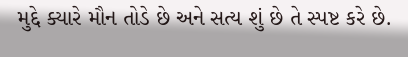મુદ્દે ક્યારે મૌન તોડે છે અને સત્ય શું છે તે સ્પષ્ટ કરે છે.